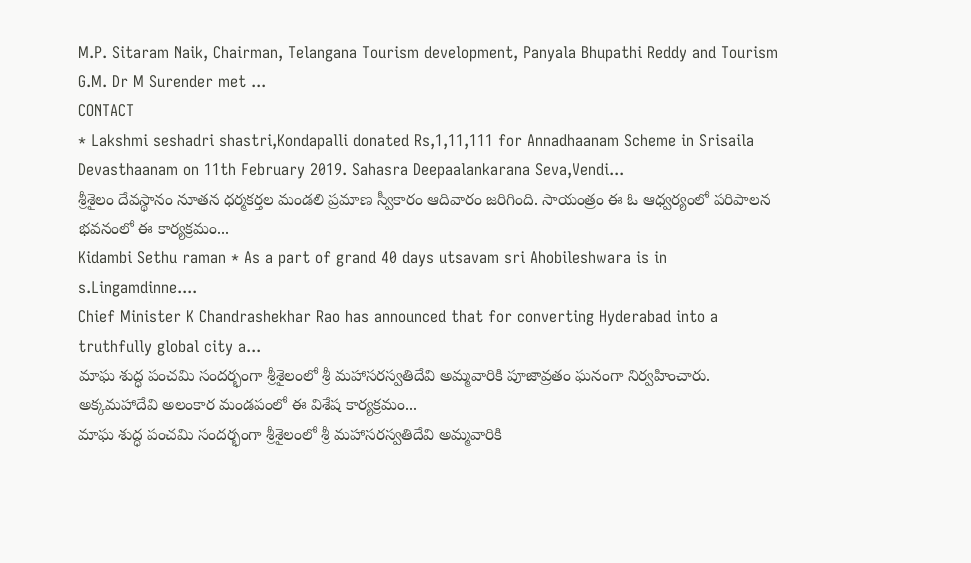M.P. Sitaram Naik, Chairman, Telangana Tourism development, Panyala Bhupathi Reddy and Tourism G.M. Dr M Surender met ...
CONTACT
* Lakshmi seshadri shastri,Kondapalli donated Rs,1,11,111 for Annadhaanam Scheme in Srisaila Devasthaanam on 11th February 2019. Sahasra Deepaalankarana Seva,Vendi...
శ్రీశైలం దేవస్థానం నూతన ధర్మకర్తల మండలి ప్రమాణ స్వీకారం ఆదివారం జరిగింది. సాయంత్రం ఈ ఓ ఆధ్వర్యంలో పరిపాలన భవనంలో ఈ కార్యక్రమం...
Kidambi Sethu raman * As a part of grand 40 days utsavam sri Ahobileshwara is in s.Lingamdinne....
Chief Minister K Chandrashekhar Rao has announced that for converting Hyderabad into a truthfully global city a...
మాఘ శుద్ధ పంచమి సందర్భంగా శ్రీశైలంలో శ్రీ మహాసరస్వతిదేవి అమ్మవారికి పూజావ్రతం ఘనంగా నిర్వహించారు. అక్కమహాదేవి అలంకార మండపంలో ఈ విశేష కార్యక్రమం...
మాఘ శుద్ధ పంచమి సందర్భంగా శ్రీశైలంలో శ్రీ మహాసరస్వతిదేవి అమ్మవారికి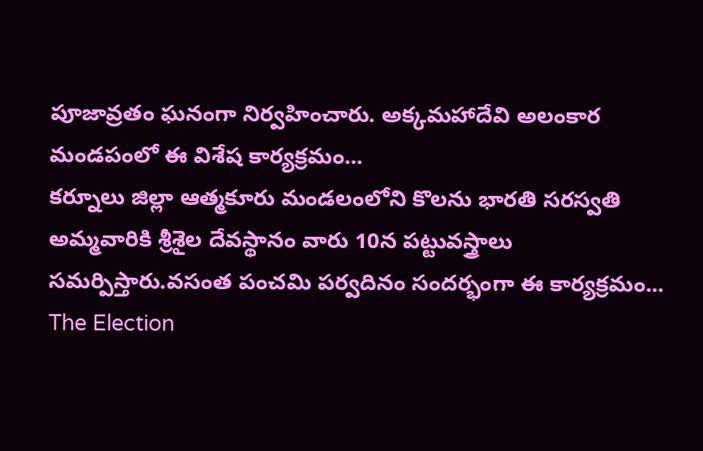పూజావ్రతం ఘనంగా నిర్వహించారు. అక్కమహాదేవి అలంకార మండపంలో ఈ విశేష కార్యక్రమం...
కర్నూలు జిల్లా ఆత్మకూరు మండలంలోని కొలను భారతి సరస్వతి అమ్మవారికి శ్రీశైల దేవస్థానం వారు 10న పట్టువస్త్రాలు సమర్పిస్తారు.వసంత పంచమి పర్వదినం సందర్భంగా ఈ కార్యక్రమం...
The Election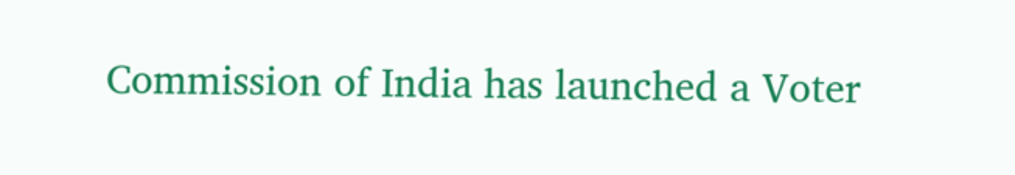Commission of India has launched a Voter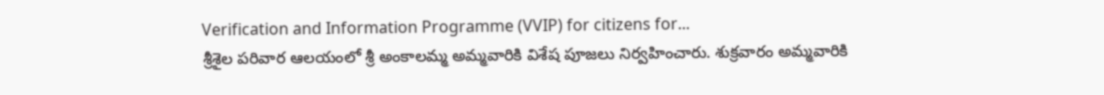Verification and Information Programme (VVIP) for citizens for...
శ్రీశైల పరివార ఆలయంలో శ్రీ అంకాలమ్మ అమ్మవారికి విశేష పూజలు నిర్వహించారు. శుక్రవారం అమ్మవారికి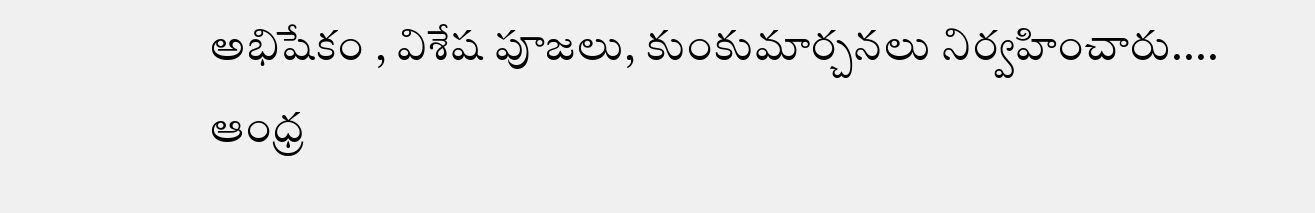అభిషేకం , విశేష పూజలు, కుంకుమార్చనలు నిర్వహించారు....
ఆంధ్ర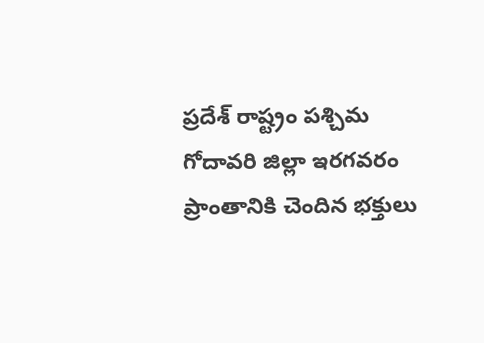ప్రదేశ్ రాష్ట్రం పశ్చిమ గోదావరి జిల్లా ఇరగవరం ప్రాంతానికి చెందిన భక్తులు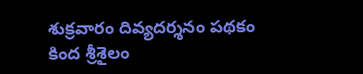శుక్రవారం దివ్యదర్శనం పథకం కింద శ్రీశైలం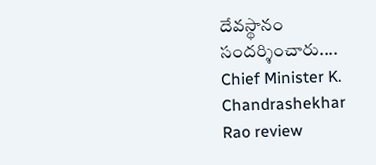దేవస్థానం సందర్శించారు....
Chief Minister K. Chandrashekhar Rao review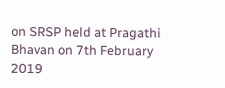on SRSP held at Pragathi Bhavan on 7th February 2019